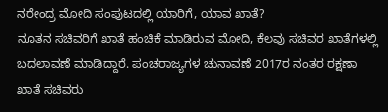ನರೇಂದ್ರ ಮೋದಿ ಸಂಪುಟದಲ್ಲಿ ಯಾರಿಗೆ, ಯಾವ ಖಾತೆ?
ನೂತನ ಸಚಿವರಿಗೆ ಖಾತೆ ಹಂಚಿಕೆ ಮಾಡಿರುವ ಮೋದಿ, ಕೆಲವು ಸಚಿವರ ಖಾತೆಗಳಲ್ಲಿ ಬದಲಾವಣೆ ಮಾಡಿದ್ದಾರೆ. ಪಂಚರಾಜ್ಯಗಳ ಚುನಾವಣೆ 2017ರ ನಂತರ ರಕ್ಷಣಾ ಖಾತೆ ಸಚಿವರು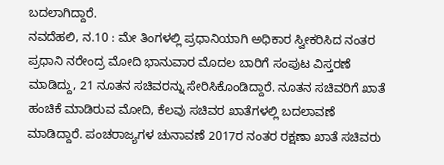ಬದಲಾಗಿದ್ದಾರೆ.
ನವದೆಹಲಿ, ನ.10 : ಮೇ ತಿಂಗಳಲ್ಲಿ ಪ್ರಧಾನಿಯಾಗಿ ಅಧಿಕಾರ ಸ್ವೀಕರಿಸಿದ ನಂತರ ಪ್ರಧಾನಿ ನರೇಂದ್ರ ಮೋದಿ ಭಾನುವಾರ ಮೊದಲ ಬಾರಿಗೆ ಸಂಪುಟ ವಿಸ್ತರಣೆ ಮಾಡಿದ್ದು, 21 ನೂತನ ಸಚಿವರನ್ನು ಸೇರಿಸಿಕೊಂಡಿದ್ದಾರೆ. ನೂತನ ಸಚಿವರಿಗೆ ಖಾತೆ ಹಂಚಿಕೆ ಮಾಡಿರುವ ಮೋದಿ, ಕೆಲವು ಸಚಿವರ ಖಾತೆಗಳಲ್ಲಿ ಬದಲಾವಣೆ ಮಾಡಿದ್ದಾರೆ. ಪಂಚರಾಜ್ಯಗಳ ಚುನಾವಣೆ 2017ರ ನಂತರ ರಕ್ಷಣಾ ಖಾತೆ ಸಚಿವರು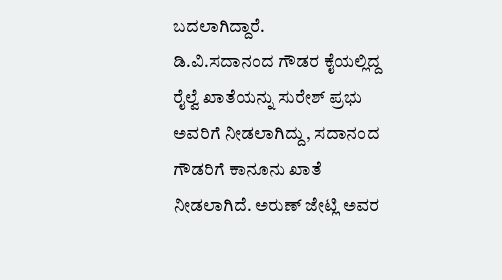ಬದಲಾಗಿದ್ದಾರೆ.
ಡಿ.ವಿ.ಸದಾನಂದ ಗೌಡರ ಕೈಯಲ್ಲಿದ್ದ ರೈಲ್ವೆ ಖಾತೆಯನ್ನು ಸುರೇಶ್ ಪ್ರಭು ಅವರಿಗೆ ನೀಡಲಾಗಿದ್ದು, ಸದಾನಂದ ಗೌಡರಿಗೆ ಕಾನೂನು ಖಾತೆ ನೀಡಲಾಗಿದೆ. ಅರುಣ್ ಜೇಟ್ಲಿ ಅವರ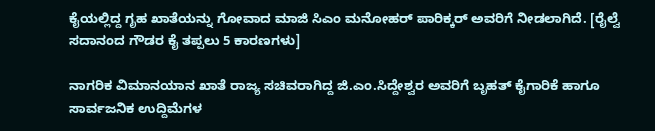ಕೈಯಲ್ಲಿದ್ದ ಗೃಹ ಖಾತೆಯನ್ನು ಗೋವಾದ ಮಾಜಿ ಸಿಎಂ ಮನೋಹರ್ ಪಾರಿಕ್ಕರ್ ಅವರಿಗೆ ನೀಡಲಾಗಿದೆ. [ರೈಲ್ವೆ ಸದಾನಂದ ಗೌಡರ ಕೈ ತಪ್ಪಲು 5 ಕಾರಣಗಳು]

ನಾಗರಿಕ ವಿಮಾನಯಾನ ಖಾತೆ ರಾಜ್ಯ ಸಚಿವರಾಗಿದ್ದ ಜಿ.ಎಂ.ಸಿದ್ದೇಶ್ವರ ಅವರಿಗೆ ಬೃಹತ್ ಕೈಗಾರಿಕೆ ಹಾಗೂ ಸಾರ್ವಜನಿಕ ಉದ್ದಿಮೆಗಳ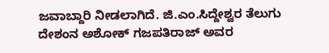ಜವಾಬ್ದಾರಿ ನೀಡಲಾಗಿದೆ. ಜಿ.ಎಂ.ಸಿದ್ದೇಶ್ವರ ತೆಲುಗು ದೇಶಂನ ಅಶೋಕ್ ಗಜಪತಿರಾಜ್ ಅವರ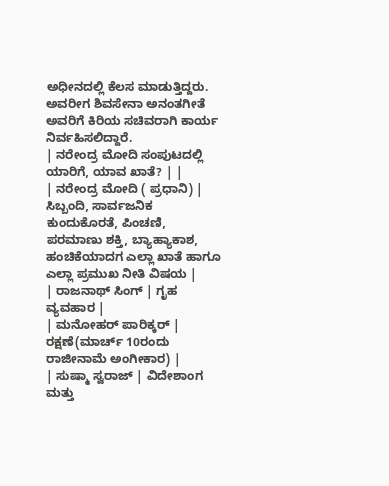ಅಧೀನದಲ್ಲಿ ಕೆಲಸ ಮಾಡುತ್ತಿದ್ದರು. ಅವರೀಗ ಶಿವಸೇನಾ ಅನಂತಗೀತೆ ಅವರಿಗೆ ಕಿರಿಯ ಸಚಿವರಾಗಿ ಕಾರ್ಯ ನಿರ್ವಹಿಸಲಿದ್ದಾರೆ.
| ನರೇಂದ್ರ ಮೋದಿ ಸಂಪುಟದಲ್ಲಿ ಯಾರಿಗೆ, ಯಾವ ಖಾತೆ? | |
| ನರೇಂದ್ರ ಮೋದಿ ( ಪ್ರಧಾನಿ) | ಸಿಬ್ಬಂದಿ, ಸಾರ್ವಜನಿಕ ಕುಂದುಕೊರತೆ, ಪಿಂಚಣಿ, ಪರಮಾಣು ಶಕ್ತಿ, ಬ್ಯಾಹ್ಯಾಕಾಶ, ಹಂಚಿಕೆಯಾದಗ ಎಲ್ಲಾ ಖಾತೆ ಹಾಗೂ ಎಲ್ಲಾ ಪ್ರಮುಖ ನೀತಿ ವಿಷಯ |
| ರಾಜನಾಥ್ ಸಿಂಗ್ | ಗೃಹ ವ್ಯವಹಾರ |
| ಮನೋಹರ್ ಪಾರಿಕ್ಕರ್ | ರಕ್ಷಣೆ(ಮಾರ್ಚ್ 10ರಂದು ರಾಜೀನಾಮೆ ಅಂಗೀಕಾರ) |
| ಸುಷ್ಮಾ ಸ್ವರಾಜ್ | ವಿದೇಶಾಂಗ ಮತ್ತು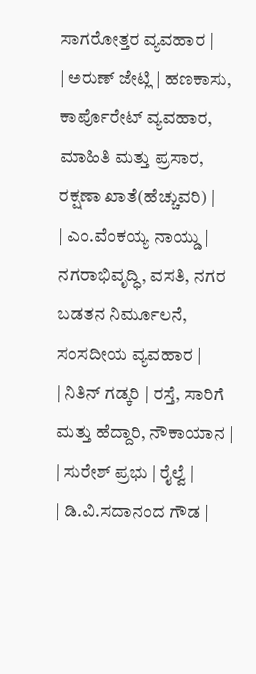ಸಾಗರೋತ್ತರ ವ್ಯವಹಾರ |
| ಅರುಣ್ ಜೇಟ್ಲಿ | ಹಣಕಾಸು, ಕಾರ್ಪೊರೇಟ್ ವ್ಯವಹಾರ, ಮಾಹಿತಿ ಮತ್ತು ಪ್ರಸಾರ, ರಕ್ಷಣಾ ಖಾತೆ(ಹೆಚ್ಚುವರಿ) |
| ಎಂ.ವೆಂಕಯ್ಯ ನಾಯ್ಡು | ನಗರಾಭಿವೃದ್ಧಿ, ವಸತಿ, ನಗರ ಬಡತನ ನಿರ್ಮೂಲನೆ, ಸಂಸದೀಯ ವ್ಯವಹಾರ |
| ನಿತಿನ್ ಗಡ್ಕರಿ | ರಸ್ತೆ, ಸಾರಿಗೆ ಮತ್ತು ಹೆದ್ದಾರಿ, ನೌಕಾಯಾನ |
| ಸುರೇಶ್ ಪ್ರಭು | ರೈಲ್ವೆ |
| ಡಿ.ವಿ.ಸದಾನಂದ ಗೌಡ |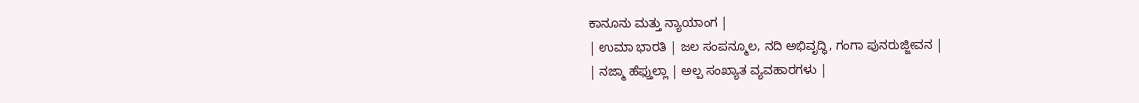ಕಾನೂನು ಮತ್ತು ನ್ಯಾಯಾಂಗ |
| ಉಮಾ ಭಾರತಿ | ಜಲ ಸಂಪನ್ಮೂಲ, ನದಿ ಅಭಿವೃದ್ಧಿ, ಗಂಗಾ ಪುನರುಜ್ಜೀವನ |
| ನಜ್ಮಾ ಹೆಫ್ತುಲ್ಲಾ | ಅಲ್ಪ ಸಂಖ್ಯಾತ ವ್ಯವಹಾರಗಳು |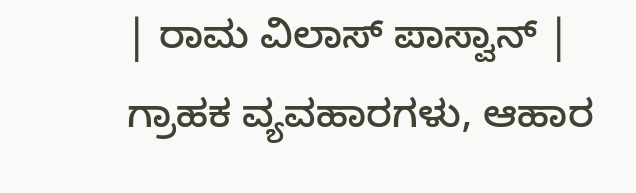| ರಾಮ ವಿಲಾಸ್ ಪಾಸ್ವಾನ್ | ಗ್ರಾಹಕ ವ್ಯವಹಾರಗಳು, ಆಹಾರ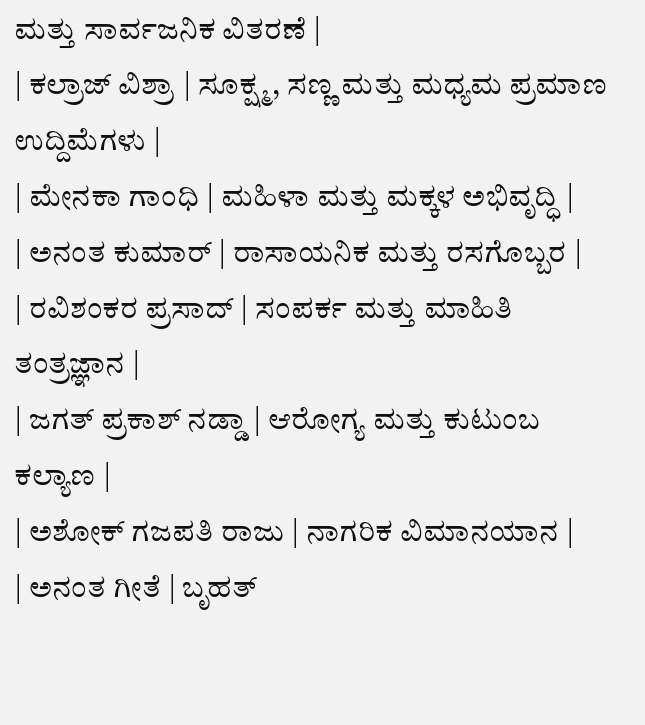ಮತ್ತು ಸಾರ್ವಜನಿಕ ವಿತರಣೆ |
| ಕಲ್ರಾಜ್ ವಿಶ್ರಾ | ಸೂಕ್ಷ್ಮ, ಸಣ್ಣ ಮತ್ತು ಮಧ್ಯಮ ಪ್ರಮಾಣ ಉದ್ದಿಮೆಗಳು |
| ಮೇನಕಾ ಗಾಂಧಿ | ಮಹಿಳಾ ಮತ್ತು ಮಕ್ಕಳ ಅಭಿವೃದ್ಧಿ |
| ಅನಂತ ಕುಮಾರ್ | ರಾಸಾಯನಿಕ ಮತ್ತು ರಸಗೊಬ್ಬರ |
| ರವಿಶಂಕರ ಪ್ರಸಾದ್ | ಸಂಪರ್ಕ ಮತ್ತು ಮಾಹಿತಿ ತಂತ್ರಜ್ಞಾನ |
| ಜಗತ್ ಪ್ರಕಾಶ್ ನಡ್ಡಾ | ಆರೋಗ್ಯ ಮತ್ತು ಕುಟುಂಬ ಕಲ್ಯಾಣ |
| ಅಶೋಕ್ ಗಜಪತಿ ರಾಜು | ನಾಗರಿಕ ವಿಮಾನಯಾನ |
| ಅನಂತ ಗೀತೆ | ಬೃಹತ್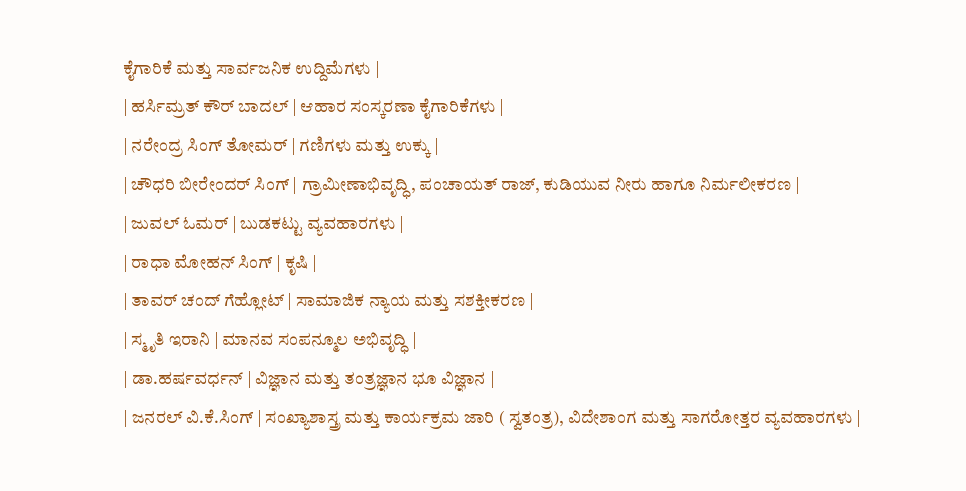ಕೈಗಾರಿಕೆ ಮತ್ತು ಸಾರ್ವಜನಿಕ ಉದ್ದಿಮೆಗಳು |
| ಹರ್ಸಿಮ್ರತ್ ಕೌರ್ ಬಾದಲ್ | ಆಹಾರ ಸಂಸ್ಕರಣಾ ಕೈಗಾರಿಕೆಗಳು |
| ನರೇಂದ್ರ ಸಿಂಗ್ ತೋಮರ್ | ಗಣಿಗಳು ಮತ್ತು ಉಕ್ಕು |
| ಚೌಧರಿ ಬೀರೇಂದರ್ ಸಿಂಗ್ | ಗ್ರಾಮೀಣಾಭಿವೃದ್ಧಿ, ಪಂಚಾಯತ್ ರಾಜ್, ಕುಡಿಯುವ ನೀರು ಹಾಗೂ ನಿರ್ಮಲೀಕರಣ |
| ಜುವಲ್ ಓಮರ್ | ಬುಡಕಟ್ಟು ವ್ಯವಹಾರಗಳು |
| ರಾಧಾ ಮೋಹನ್ ಸಿಂಗ್ | ಕೃಷಿ |
| ತಾವರ್ ಚಂದ್ ಗೆಹ್ಲೋಟ್ | ಸಾಮಾಜಿಕ ನ್ಯಾಯ ಮತ್ತು ಸಶಕ್ತೀಕರಣ |
| ಸ್ಮೃತಿ ಇರಾನಿ | ಮಾನವ ಸಂಪನ್ಮೂಲ ಅಭಿವೃದ್ಧಿ |
| ಡಾ.ಹರ್ಷವರ್ಧನ್ | ವಿಜ್ಞಾನ ಮತ್ತು ತಂತ್ರಜ್ಞಾನ ಭೂ ವಿಜ್ಞಾನ |
| ಜನರಲ್ ವಿ.ಕೆ.ಸಿಂಗ್ | ಸಂಖ್ಯಾಶಾಸ್ತ್ರ ಮತ್ತು ಕಾರ್ಯಕ್ರಮ ಜಾರಿ ( ಸ್ವತಂತ್ರ), ವಿದೇಶಾಂಗ ಮತ್ತು ಸಾಗರೋತ್ತರ ವ್ಯವಹಾರಗಳು |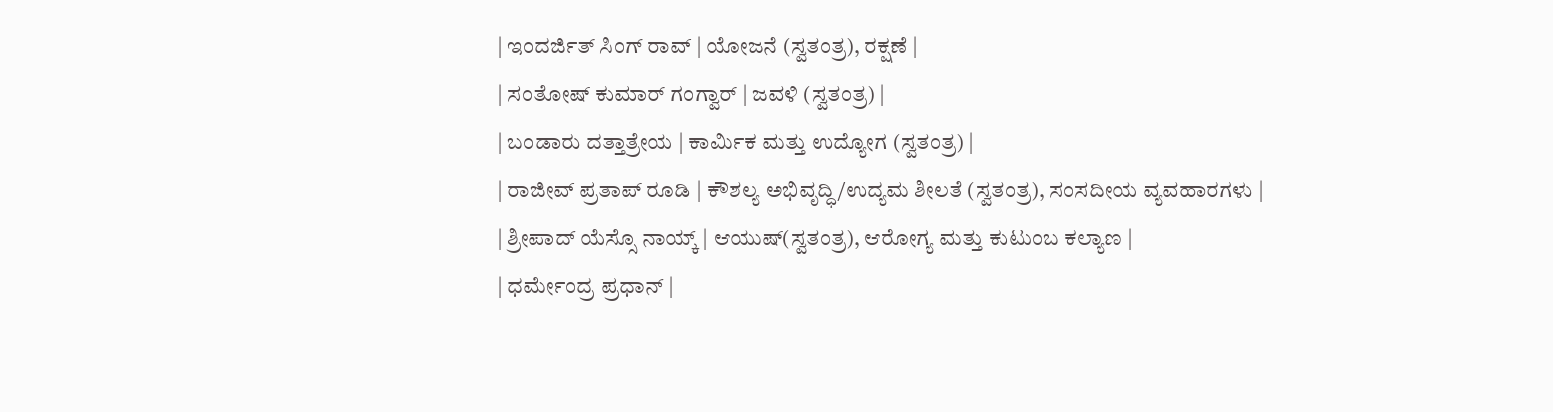| ಇಂದರ್ಜಿತ್ ಸಿಂಗ್ ರಾವ್ | ಯೋಜನೆ (ಸ್ವತಂತ್ರ), ರಕ್ಷಣೆ |
| ಸಂತೋಷ್ ಕುಮಾರ್ ಗಂಗ್ವಾರ್ | ಜವಳಿ (ಸ್ವತಂತ್ರ) |
| ಬಂಡಾರು ದತ್ತಾತ್ರೇಯ | ಕಾರ್ಮಿಕ ಮತ್ತು ಉದ್ಯೋಗ (ಸ್ವತಂತ್ರ) |
| ರಾಜೀವ್ ಪ್ರತಾಪ್ ರೂಡಿ | ಕೌಶಲ್ಯ ಅಭಿವೃದ್ಧಿ/ಉದ್ಯಮ ಶೀಲತೆ (ಸ್ವತಂತ್ರ), ಸಂಸದೀಯ ವ್ಯವಹಾರಗಳು |
| ಶ್ರೀಪಾದ್ ಯೆಸ್ಸೊ ನಾಯ್ಕ್ | ಆಯುಷ್(ಸ್ವತಂತ್ರ), ಆರೋಗ್ಯ ಮತ್ತು ಕುಟುಂಬ ಕಲ್ಯಾಣ |
| ಧರ್ಮೇಂದ್ರ ಪ್ರಧಾನ್ |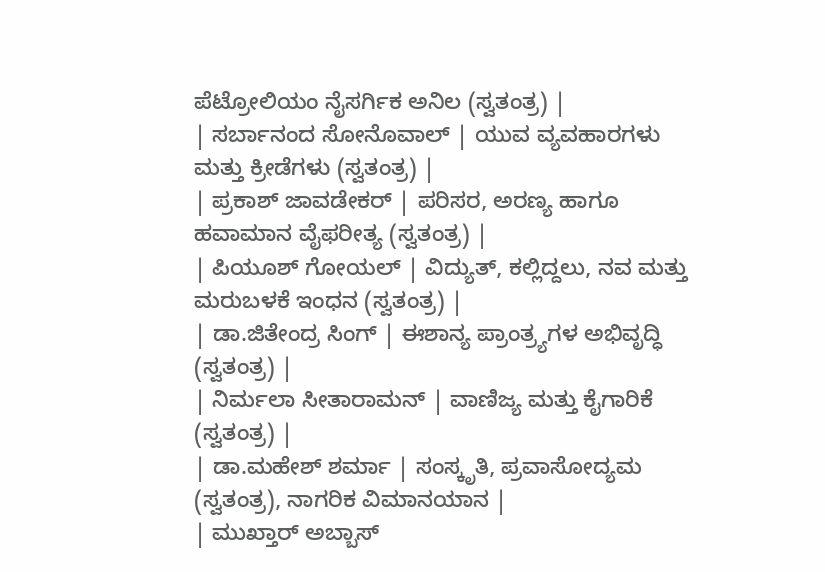ಪೆಟ್ರೋಲಿಯಂ ನೈಸರ್ಗಿಕ ಅನಿಲ (ಸ್ವತಂತ್ರ) |
| ಸರ್ಬಾನಂದ ಸೋನೊವಾಲ್ | ಯುವ ವ್ಯವಹಾರಗಳು ಮತ್ತು ಕ್ರೀಡೆಗಳು (ಸ್ವತಂತ್ರ) |
| ಪ್ರಕಾಶ್ ಜಾವಡೇಕರ್ | ಪರಿಸರ, ಅರಣ್ಯ ಹಾಗೂ ಹವಾಮಾನ ವೈಫರೀತ್ಯ (ಸ್ವತಂತ್ರ) |
| ಪಿಯೂಶ್ ಗೋಯಲ್ | ವಿದ್ಯುತ್, ಕಲ್ಲಿದ್ದಲು, ನವ ಮತ್ತು ಮರುಬಳಕೆ ಇಂಧನ (ಸ್ವತಂತ್ರ) |
| ಡಾ.ಜಿತೇಂದ್ರ ಸಿಂಗ್ | ಈಶಾನ್ಯ ಪ್ರಾಂತ್ರ್ಯಗಳ ಅಭಿವೃದ್ಧಿ (ಸ್ವತಂತ್ರ) |
| ನಿರ್ಮಲಾ ಸೀತಾರಾಮನ್ | ವಾಣಿಜ್ಯ ಮತ್ತು ಕೈಗಾರಿಕೆ (ಸ್ವತಂತ್ರ) |
| ಡಾ.ಮಹೇಶ್ ಶರ್ಮಾ | ಸಂಸ್ಕೃತಿ, ಪ್ರವಾಸೋದ್ಯಮ (ಸ್ವತಂತ್ರ), ನಾಗರಿಕ ವಿಮಾನಯಾನ |
| ಮುಖ್ತಾರ್ ಅಬ್ಬಾಸ್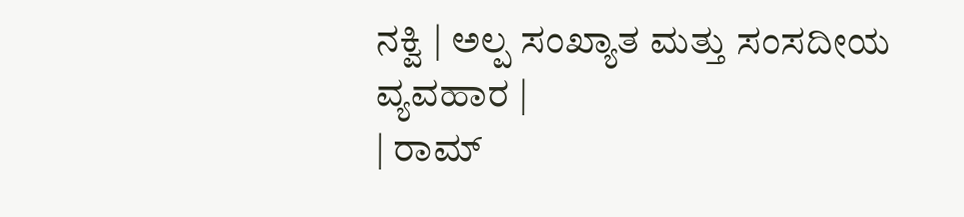ನಕ್ವಿ | ಅಲ್ಪ ಸಂಖ್ಯಾತ ಮತ್ತು ಸಂಸದೀಯ ವ್ಯವಹಾರ |
| ರಾಮ್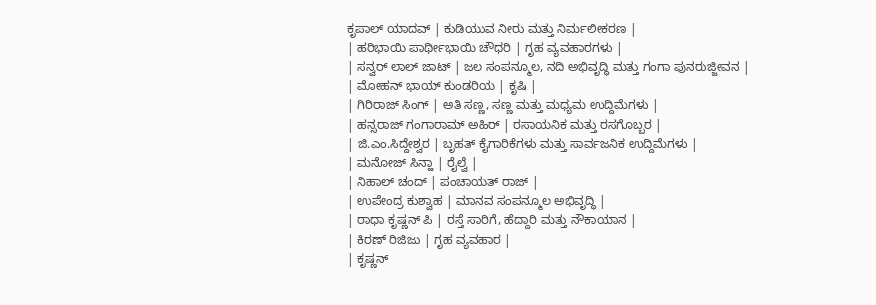ಕೃಪಾಲ್ ಯಾದವ್ | ಕುಡಿಯುವ ನೀರು ಮತ್ತು ನಿರ್ಮಲೀಕರಣ |
| ಹರಿಭಾಯಿ ಪಾರ್ಥೀಭಾಯಿ ಚೌಧರಿ | ಗೃಹ ವ್ಯವಹಾರಗಳು |
| ಸನ್ವರ್ ಲಾಲ್ ಜಾಟ್ | ಜಲ ಸಂಪನ್ಮೂಲ, ನದಿ ಅಭಿವೃದ್ಧಿ ಮತ್ತು ಗಂಗಾ ಪುನರುಜ್ಜೀವನ |
| ಮೋಹನ್ ಭಾಯ್ ಕುಂಡರಿಯ | ಕೃಷಿ |
| ಗಿರಿರಾಜ್ ಸಿಂಗ್ | ಅತಿ ಸಣ್ಣ, ಸಣ್ಣ ಮತ್ತು ಮಧ್ಯಮ ಉದ್ದಿಮೆಗಳು |
| ಹನ್ಸರಾಜ್ ಗಂಗಾರಾಮ್ ಅಹಿರ್ | ರಸಾಯನಿಕ ಮತ್ತು ರಸಗೊಬ್ಬರ |
| ಜಿ.ಎಂ.ಸಿದ್ದೇಶ್ವರ | ಬೃಹತ್ ಕೈಗಾರಿಕೆಗಳು ಮತ್ತು ಸಾರ್ವಜನಿಕ ಉದ್ದಿಮೆಗಳು |
| ಮನೋಜ್ ಸಿನ್ಹಾ | ರೈಲ್ವೆ |
| ನಿಹಾಲ್ ಚಂದ್ | ಪಂಚಾಯತ್ ರಾಜ್ |
| ಉಪೇಂದ್ರ ಕುಶ್ವಾಹ | ಮಾನವ ಸಂಪನ್ಮೂಲ ಅಭಿವೃದ್ಧಿ |
| ರಾಧಾ ಕೃಷ್ಣನ್ ಪಿ | ರಸ್ತೆ ಸಾರಿಗೆ, ಹೆದ್ದಾರಿ ಮತ್ತು ನೌಕಾಯಾನ |
| ಕಿರಣ್ ರಿಜಿಜು | ಗೃಹ ವ್ಯವಹಾರ |
| ಕೃಷ್ಣನ್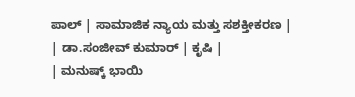ಪಾಲ್ | ಸಾಮಾಜಿಕ ನ್ಯಾಯ ಮತ್ತು ಸಶಕ್ತೀಕರಣ |
| ಡಾ.ಸಂಜೀವ್ ಕುಮಾರ್ | ಕೃಷಿ |
| ಮನುಷ್ಕ್ ಭಾಯಿ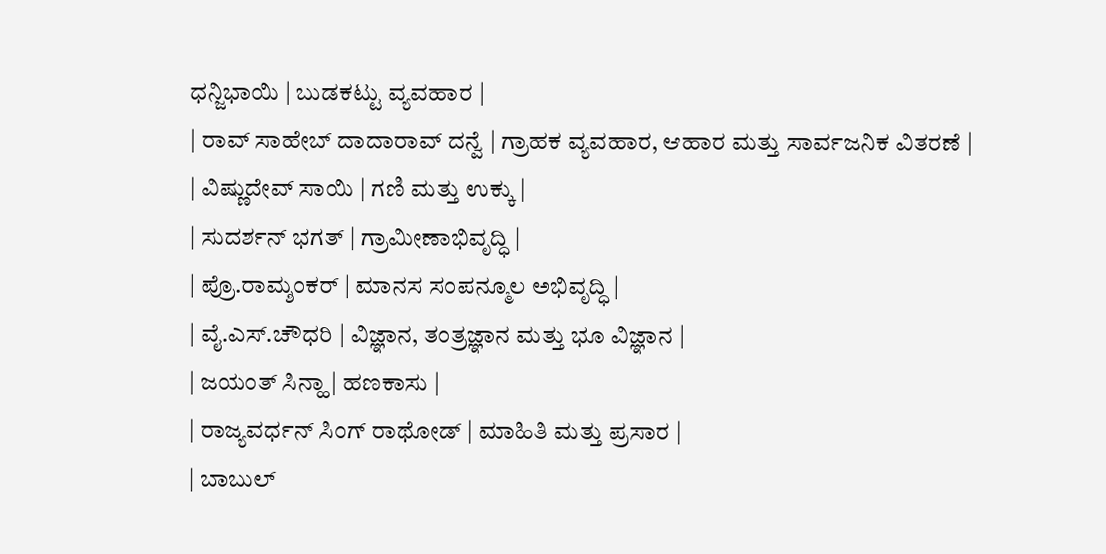ಧನ್ಜಿಭಾಯಿ | ಬುಡಕಟ್ಟು ವ್ಯವಹಾರ |
| ರಾವ್ ಸಾಹೇಬ್ ದಾದಾರಾವ್ ದನ್ವೆ | ಗ್ರಾಹಕ ವ್ಯವಹಾರ, ಆಹಾರ ಮತ್ತು ಸಾರ್ವಜನಿಕ ವಿತರಣೆ |
| ವಿಷ್ಣುದೇವ್ ಸಾಯಿ | ಗಣಿ ಮತ್ತು ಉಕ್ಕು |
| ಸುದರ್ಶನ್ ಭಗತ್ | ಗ್ರಾಮೀಣಾಭಿವೃದ್ಧಿ |
| ಪ್ರೊ.ರಾಮ್ಶಂಕರ್ | ಮಾನಸ ಸಂಪನ್ಮೂಲ ಅಭಿವೃದ್ಧಿ |
| ವೈ.ಎಸ್.ಚೌಧರಿ | ವಿಜ್ಞಾನ, ತಂತ್ರಜ್ಞಾನ ಮತ್ತು ಭೂ ವಿಜ್ಞಾನ |
| ಜಯಂತ್ ಸಿನ್ಹಾ | ಹಣಕಾಸು |
| ರಾಜ್ಯವರ್ಧನ್ ಸಿಂಗ್ ರಾಥೋಡ್ | ಮಾಹಿತಿ ಮತ್ತು ಪ್ರಸಾರ |
| ಬಾಬುಲ್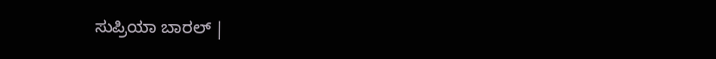ಸುಪ್ರಿಯಾ ಬಾರಲ್ |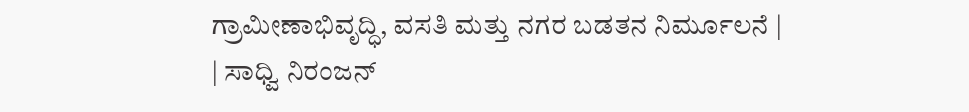ಗ್ರಾಮೀಣಾಭಿವೃದ್ಧಿ, ವಸತಿ ಮತ್ತು ನಗರ ಬಡತನ ನಿರ್ಮೂಲನೆ |
| ಸಾಧ್ವಿ ನಿರಂಜನ್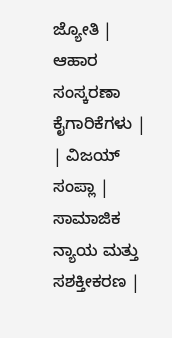ಜ್ಯೋತಿ | ಆಹಾರ ಸಂಸ್ಕರಣಾ ಕೈಗಾರಿಕೆಗಳು |
| ವಿಜಯ್ ಸಂಪ್ಲಾ | ಸಾಮಾಜಿಕ ನ್ಯಾಯ ಮತ್ತು ಸಶಕ್ತೀಕರಣ |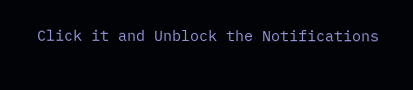Click it and Unblock the Notifications